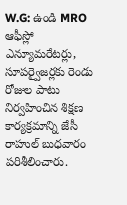W.G: ఉండి MRO ఆఫీస్లో ఎన్యూమరేటర్లు, సూపర్వైజర్లకు రెండు రోజుల పాటు నిర్వహించిన శిక్షణ కార్యక్రమాన్ని జేసీ రాహుల్ బుధవారం పరిశీలించారు.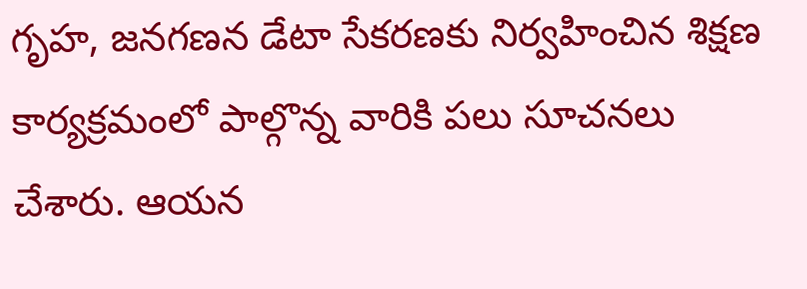గృహ, జనగణన డేటా సేకరణకు నిర్వహించిన శిక్షణ కార్యక్రమంలో పాల్గొన్న వారికి పలు సూచనలు చేశారు. ఆయన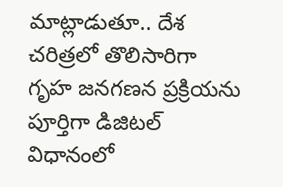మాట్లాడుతూ.. దేశ చరిత్రలో తొలిసారిగా గృహ జనగణన ప్రక్రియను పూర్తిగా డిజిటల్ విధానంలో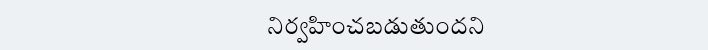నిర్వహించబడుతుందని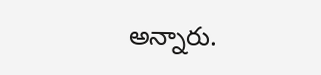అన్నారు.